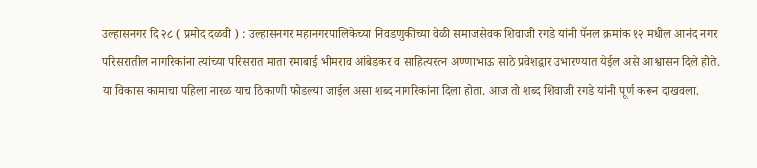उल्हासनगर दि २८ ( प्रमोद दळवी ) : उल्हासनगर महानगरपालिकेच्या निवडणुकीच्या वेळी समाजसेवक शिवाजी रगडे यांनी पॅनल क्रमांक १२ मधील आनंद नगर परिसरातील नागरिकांना त्यांच्या परिसरात माता रमाबाई भीमराव आंबेडकर व साहित्यरत्न अण्णाभाऊ साठे प्रवेशद्वार उभारण्यात येईल असे आश्वासन दिले होते. या विकास कामाचा पहिला नारळ याच ठिकाणी फोडल्या जाईल असा शब्द नागरिकांना दिला होता. आज तो शब्द शिवाजी रगडे यांनी पूर्ण करून दाखवला.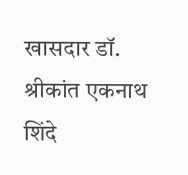खासदार डॉ. श्रीकांत एकनाथ शिंदे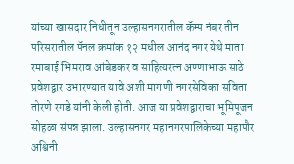यांच्या खासदार निधीतून उल्हासनगरातील कॅम्प नंबर तीन परिसरातील पॅनल क्रमांक १२ मधील आनंद नगर येथे माता रमाबाई भिमराव आंबेडकर व साहित्यरत्न अण्णाभाऊ साठे प्रवेशद्वार उभारण्यात यावे अशी मागणी नगरसेविका सविता तोरणे रगडे यांनी केली होती. आज या प्रवेशद्वाराचा भूमिपूजन सोहळा संपन्न झाला. उल्हासनगर महानगरपालिकेच्या महापौर अश्विनी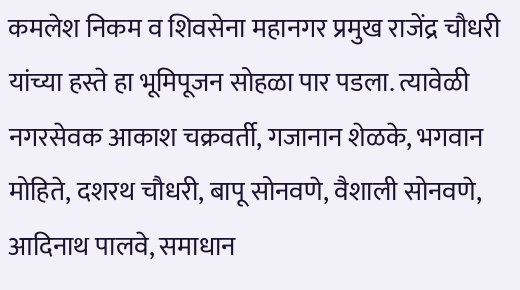कमलेश निकम व शिवसेना महानगर प्रमुख राजेंद्र चौधरी यांच्या हस्ते हा भूमिपूजन सोहळा पार पडला. त्यावेळी नगरसेवक आकाश चक्रवर्ती, गजानान शेळके, भगवान मोहिते, दशरथ चौधरी, बापू सोनवणे, वैशाली सोनवणे, आदिनाथ पालवे, समाधान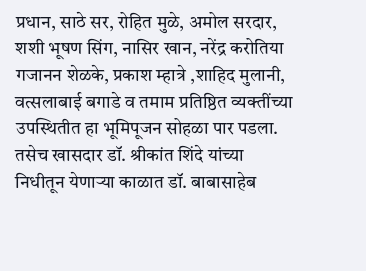प्रधान, साठे सर, रोहित मुळे, अमोल सरदार, शशी भूषण सिंग, नासिर खान, नरेंद्र करोतिया गजानन शेळके, प्रकाश म्हात्रे ,शाहिद मुलानी, वत्सलाबाई बगाडे व तमाम प्रतिष्ठित व्यक्तींच्या उपस्थितीत हा भूमिपूजन सोहळा पार पडला. तसेच खासदार डॉ. श्रीकांत शिंदे यांच्या निधीतून येणाऱ्या काळात डॉ. बाबासाहेब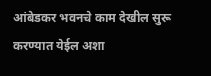आंबेडकर भवनचे काम देखील सुरू करण्यात येईल अशा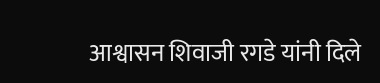आश्वासन शिवाजी रगडे यांनी दिले